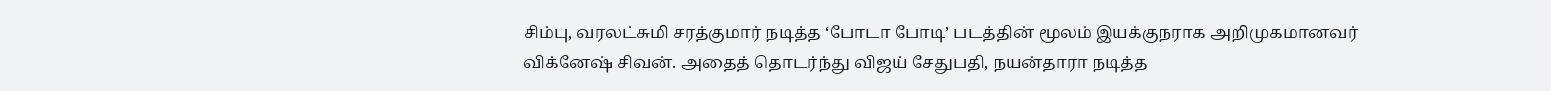சிம்பு, வரலட்சுமி சரத்குமார் நடித்த ‘போடா போடி’ படத்தின் மூலம் இயக்குநராக அறிமுகமானவர் விக்னேஷ் சிவன். அதைத் தொடர்ந்து விஜய் சேதுபதி, நயன்தாரா நடித்த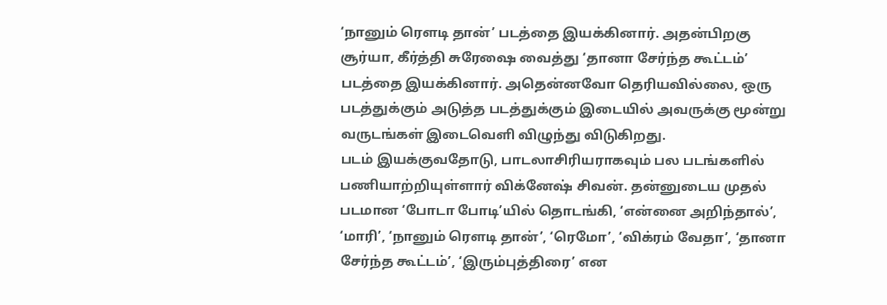‘நானும் ரெளடி தான்’ படத்தை இயக்கினார். அதன்பிறகு சூர்யா, கீர்த்தி சுரேஷை வைத்து ‘தானா சேர்ந்த கூட்டம்’ படத்தை இயக்கினார். அதென்னவோ தெரியவில்லை, ஒரு படத்துக்கும் அடுத்த படத்துக்கும் இடையில் அவருக்கு மூன்று வருடங்கள் இடைவெளி விழுந்து விடுகிறது.
படம் இயக்குவதோடு, பாடலாசிரியராகவும் பல படங்களில் பணியாற்றியுள்ளார் விக்னேஷ் சிவன். தன்னுடைய முதல் படமான ‘போடா போடி’யில் தொடங்கி, ‘என்னை அறிந்தால்’, ‘மாரி’, ‘நானும் ரெளடி தான்’, ‘ரெமோ’, ‘விக்ரம் வேதா’, ‘தானா சேர்ந்த கூட்டம்’, ‘இரும்புத்திரை’ என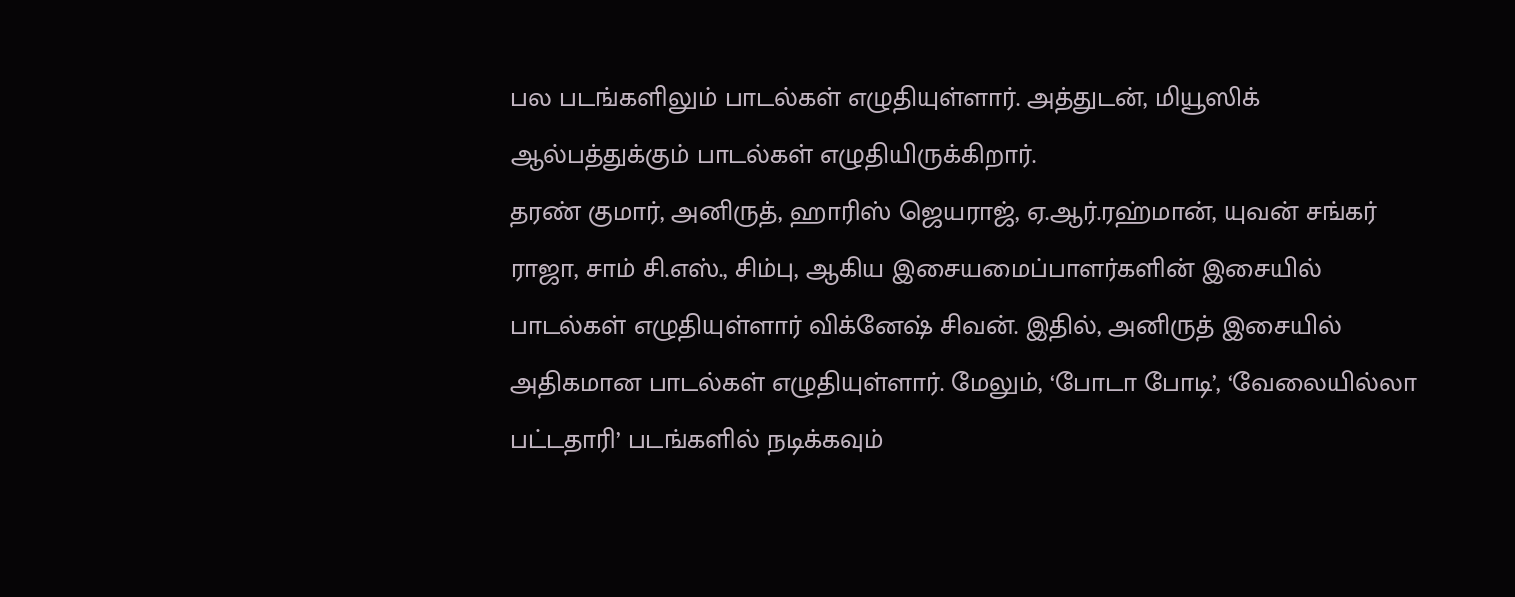பல படங்களிலும் பாடல்கள் எழுதியுள்ளார். அத்துடன், மியூஸிக் ஆல்பத்துக்கும் பாடல்கள் எழுதியிருக்கிறார்.
தரண் குமார், அனிருத், ஹாரிஸ் ஜெயராஜ், ஏ.ஆர்.ரஹ்மான், யுவன் சங்கர் ராஜா, சாம் சி.எஸ்., சிம்பு, ஆகிய இசையமைப்பாளர்களின் இசையில் பாடல்கள் எழுதியுள்ளார் விக்னேஷ் சிவன். இதில், அனிருத் இசையில் அதிகமான பாடல்கள் எழுதியுள்ளார். மேலும், ‘போடா போடி’, ‘வேலையில்லா பட்டதாரி’ படங்களில் நடிக்கவும்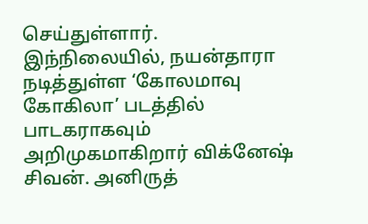செய்துள்ளார்.
இந்நிலையில், நயன்தாரா நடித்துள்ள ‘கோலமாவு கோகிலா’ படத்தில் பாடகராகவும் அறிமுகமாகிறார் விக்னேஷ் சிவன். அனிருத்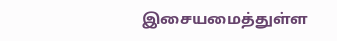இசையமைத்துள்ள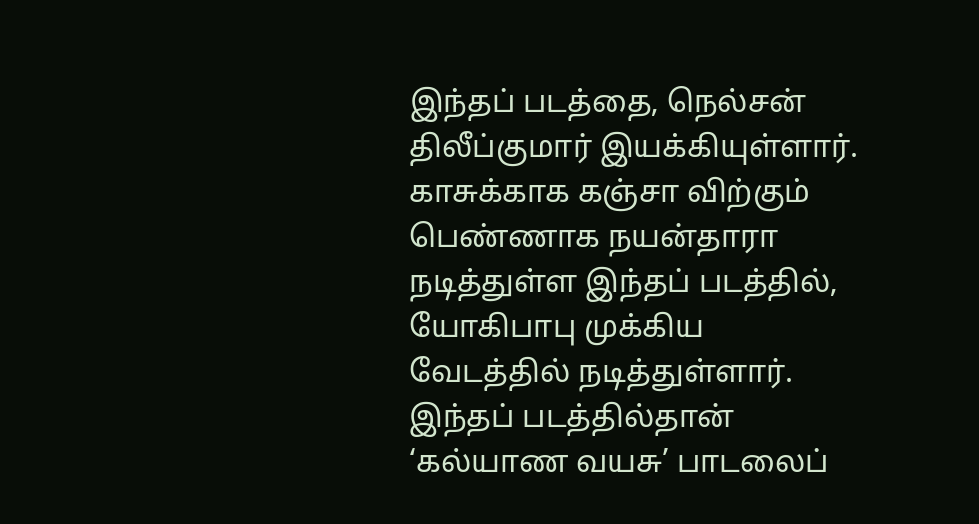இந்தப் படத்தை, நெல்சன் திலீப்குமார் இயக்கியுள்ளார். காசுக்காக கஞ்சா விற்கும் பெண்ணாக நயன்தாரா நடித்துள்ள இந்தப் படத்தில், யோகிபாபு முக்கிய வேடத்தில் நடித்துள்ளார். இந்தப் படத்தில்தான் ‘கல்யாண வயசு’ பாடலைப்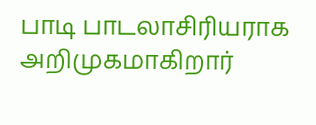பாடி பாடலாசிரியராக அறிமுகமாகிறார்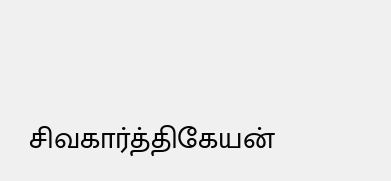சிவகார்த்திகேயன்